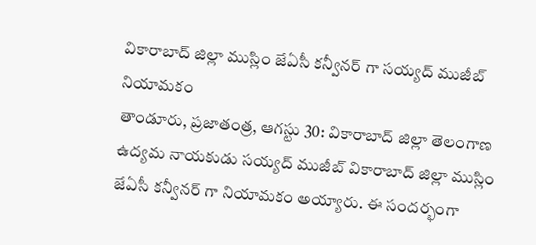వికారాబాద్ జిల్లా ముస్లిం జేఏసీ కన్వీనర్ గా సయ్యద్ ముజీబ్ నియామకం
తాండూరు, ప్రజాతంత్ర, ఆగస్టు 30: వికారాబాద్ జిల్లా తెలంగాణ ఉద్యమ నాయకుడు సయ్యద్ ముజీబ్ వికారాబాద్ జిల్లా ముస్లిం జేఏసీ కన్వీనర్ గా నియామకం అయ్యారు. ఈ సందర్భంగా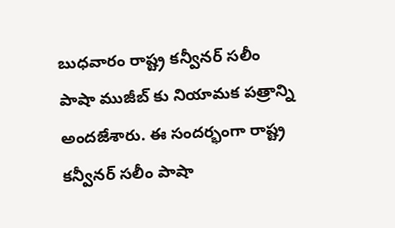బుధవారం రాష్ట్ర కన్వీనర్ సలీం పాషా ముజీబ్ కు నియామక పత్రాన్ని అందజేశారు. ఈ సందర్భంగా రాష్ట్ర కన్వీనర్ సలీం పాషా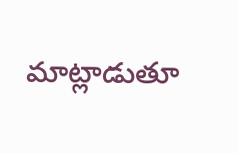మాట్లాడుతూ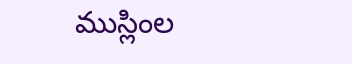ముస్లింల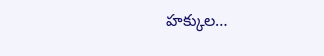హక్కుల…